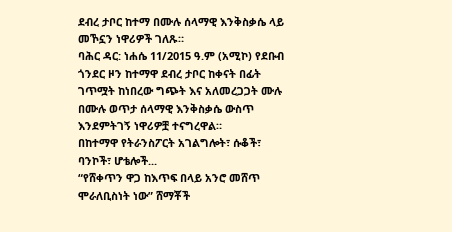ደብረ ታቦር ከተማ በሙሉ ሰላማዊ እንቅስቃሴ ላይ መኾኗን ነዋሪዎች ገለጹ።
ባሕር ዳር: ነሐሴ 11/2015 ዓ.ም (አሚኮ) የደቡብ ጎንደር ዞን ከተማዋ ደብረ ታቦር ከቀናት በፊት ገጥሟት ከነበረው ግጭት እና አለመረጋጋት ሙሉ በሙሉ ወጥታ ሰላማዊ እንቅስቃሴ ውስጥ እንደምትገኝ ነዋሪዎቿ ተናግረዋል።
በከተማዋ የትራንስፖርት አገልግሎት፣ ሱቆች፣ ባንኮች፣ ሆቴሎች...
“የሸቀጥን ዋጋ ከእጥፍ በላይ አንሮ መሸጥ ሞራለቢስነት ነው” ሸማቾች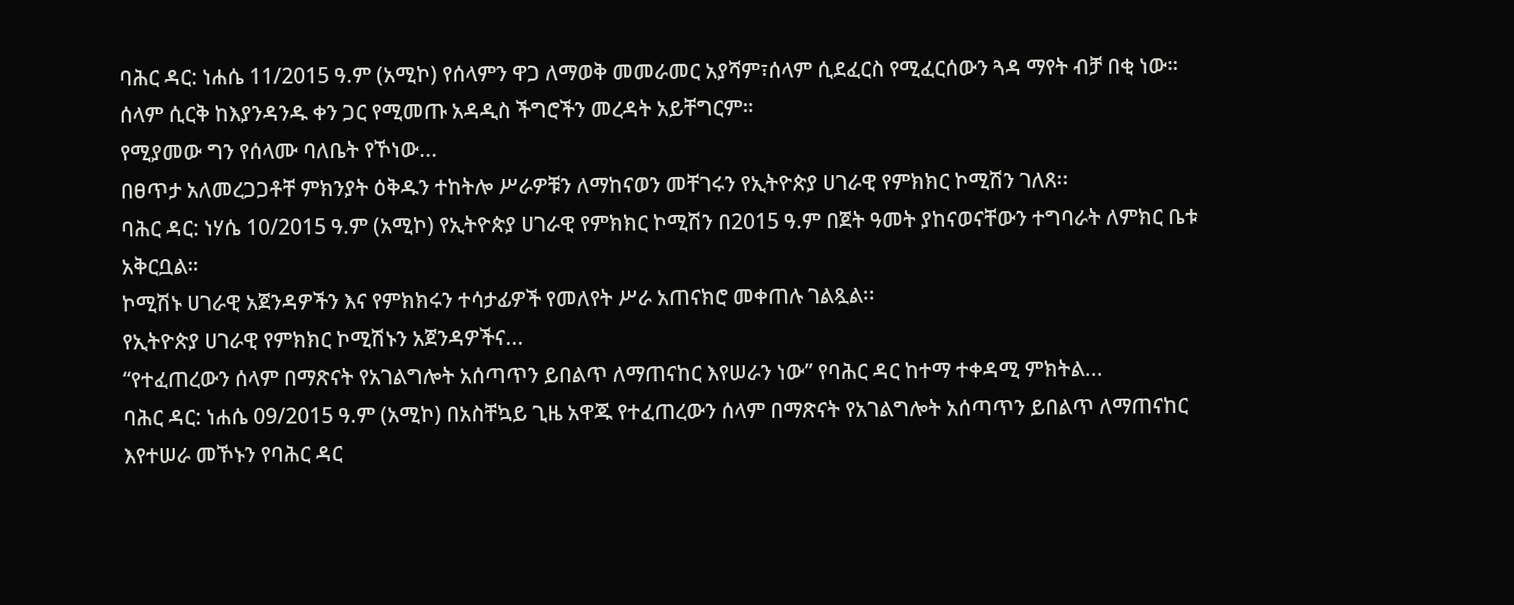ባሕር ዳር: ነሐሴ 11/2015 ዓ.ም (አሚኮ) የሰላምን ዋጋ ለማወቅ መመራመር አያሻም፣ሰላም ሲደፈርስ የሚፈርሰውን ጓዳ ማየት ብቻ በቂ ነው። ሰላም ሲርቅ ከእያንዳንዱ ቀን ጋር የሚመጡ አዳዲስ ችግሮችን መረዳት አይቸግርም።
የሚያመው ግን የሰላሙ ባለቤት የኾነው...
በፀጥታ አለመረጋጋቶቸ ምክንያት ዕቅዱን ተከትሎ ሥራዎቹን ለማከናወን መቸገሩን የኢትዮጵያ ሀገራዊ የምክክር ኮሚሽን ገለጸ፡፡
ባሕር ዳር: ነሃሴ 10/2015 ዓ.ም (አሚኮ) የኢትዮጵያ ሀገራዊ የምክክር ኮሚሽን በ2015 ዓ.ም በጀት ዓመት ያከናወናቸውን ተግባራት ለምክር ቤቱ አቅርቧል።
ኮሚሽኑ ሀገራዊ አጀንዳዎችን እና የምክክሩን ተሳታፊዎች የመለየት ሥራ አጠናክሮ መቀጠሉ ገልጿል፡፡
የኢትዮጵያ ሀገራዊ የምክክር ኮሚሽኑን አጀንዳዎችና...
“የተፈጠረውን ሰላም በማጽናት የአገልግሎት አሰጣጥን ይበልጥ ለማጠናከር እየሠራን ነው” የባሕር ዳር ከተማ ተቀዳሚ ምክትል...
ባሕር ዳር: ነሐሴ 09/2015 ዓ.ም (አሚኮ) በአስቸኳይ ጊዜ አዋጁ የተፈጠረውን ሰላም በማጽናት የአገልግሎት አሰጣጥን ይበልጥ ለማጠናከር እየተሠራ መኾኑን የባሕር ዳር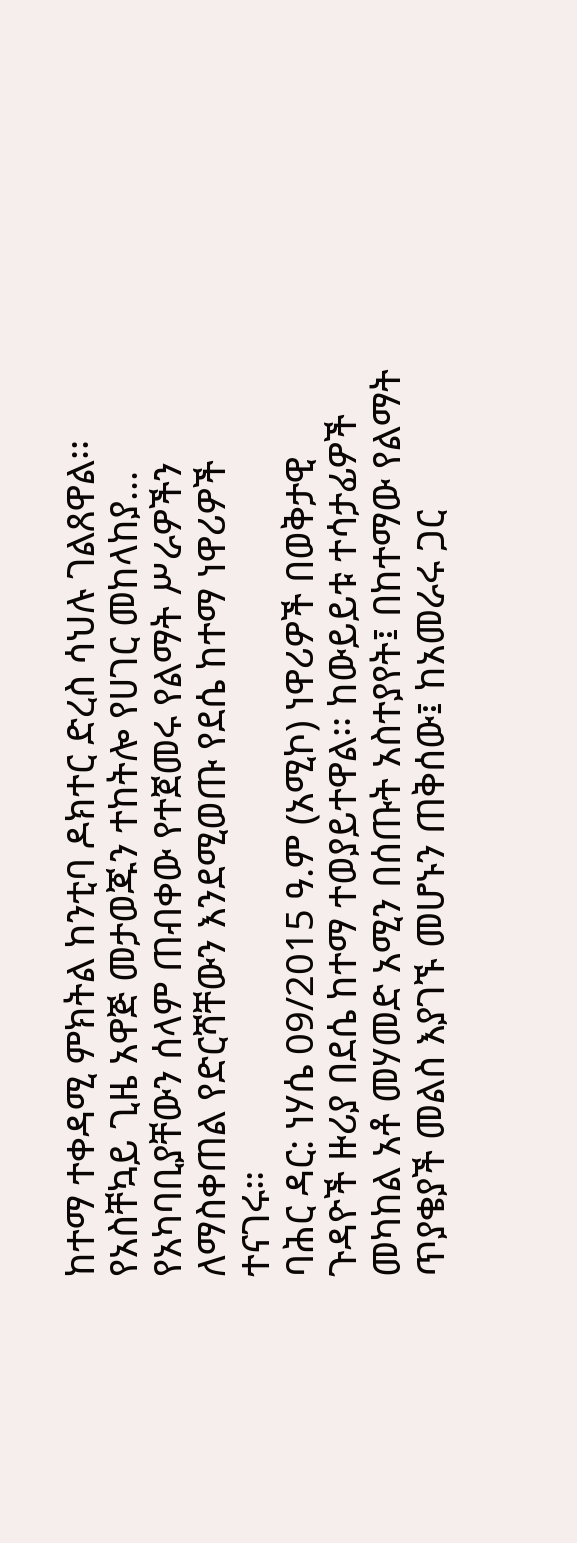ከተማ ተቀዳሚ ምክትል ከንቲባ ዶክተር ድረስ ሳህሉ ገልጸዋል፡፡
የአስቸኳይ ጊዜ አዋጅ መታወጁን ተከትሎ የሀገር መከላከያ...
የአካባቢያቸውን ሰላም ጠብቀው የተጀመሩ የልማት ሥራዎችን ለማስቀጠል የድርሻቸውን እንደሚወጡ የደሴ ከተማ ነዋሪዎች ተናገሩ።
ባሕር ዳር: ነሃሴ 09/2015 ዓ.ም (አሚኮ) ነዋሪዎች በወቅታዊ ጉዳዮች ዙሪያ በደሴ ከተማ ተወያይተዋል፡፡ ከውይይቱ ተሳታፊዎች መካከል አቶ መሃመድ አሚን በሰጡት አስተያየት፤ በከተማው የልማት ጥያቄያች መልስ እያገኙ መሆኑን ጠቅሰው፤ ከአመራሩ ጋር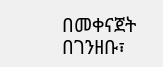በመቀናጀት በገንዘቡ፣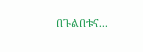በጉልበቱና...